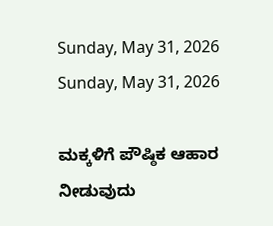Sunday, May 31, 2026
Sunday, May 31, 2026

ಮಕ್ಕಳಿಗೆ ಪೌಷ್ಠಿಕ ಆಹಾರ ನೀಡುವುದು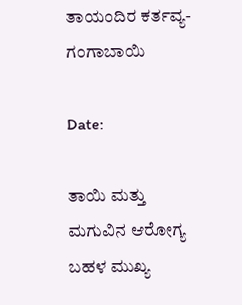ತಾಯಂದಿರ ಕರ್ತವ್ಯ- ಗಂಗಾಬಾಯಿ

Date:

ತಾಯಿ ಮತ್ತು ಮಗುವಿನ ಆರೋಗ್ಯ ಬಹಳ ಮುಖ್ಯ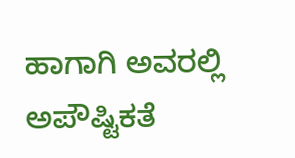ಹಾಗಾಗಿ ಅವರಲ್ಲಿ ಅಪೌಷ್ಟಿಕತೆ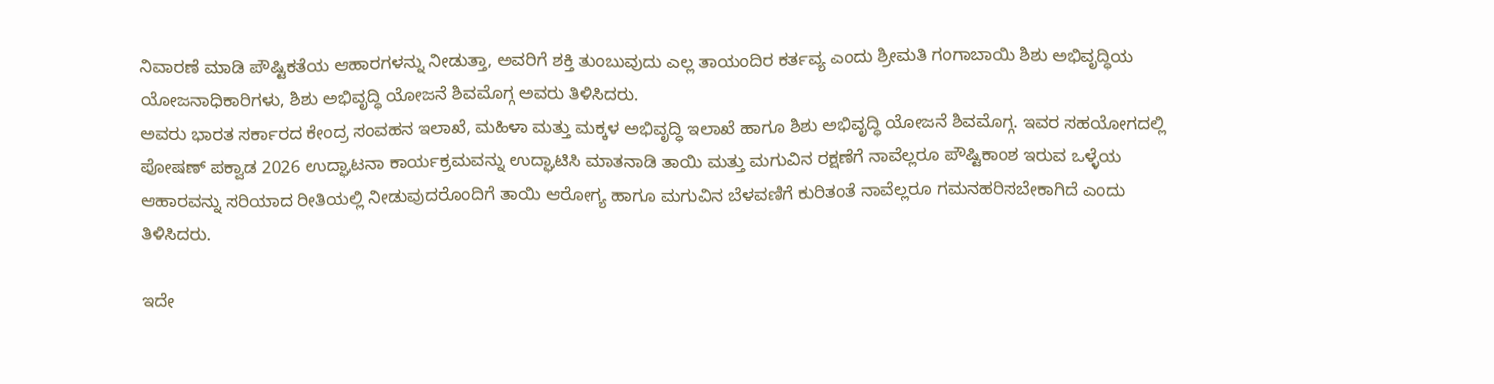ನಿವಾರಣೆ ಮಾಡಿ ಪೌಷ್ಟಿಕತೆಯ ಆಹಾರಗಳನ್ನು ನೀಡುತ್ತಾ, ಅವರಿಗೆ ಶಕ್ತಿ ತುಂಬುವುದು ಎಲ್ಲ ತಾಯಂದಿರ ಕರ್ತವ್ಯ ಎಂದು ಶ್ರೀಮತಿ ಗಂಗಾಬಾಯಿ ಶಿಶು ಅಭಿವೃದ್ಧಿಯ ಯೋಜನಾಧಿಕಾರಿಗಳು, ಶಿಶು ಅಭಿವೃದ್ಧಿ ಯೋಜನೆ ಶಿವಮೊಗ್ಗ ಅವರು ತಿಳಿಸಿದರು.
ಅವರು ಭಾರತ ಸರ್ಕಾರದ ಕೇಂದ್ರ ಸಂವಹನ ಇಲಾಖೆ, ಮಹಿಳಾ ಮತ್ತು ಮಕ್ಕಳ ಅಭಿವೃದ್ಧಿ ಇಲಾಖೆ ಹಾಗೂ ಶಿಶು ಅಭಿವೃದ್ಧಿ ಯೋಜನೆ ಶಿವಮೊಗ್ಗ. ಇವರ ಸಹಯೋಗದಲ್ಲಿ ಪೋಷಣ್ ಪಕ್ವಾಡ 2026 ಉದ್ಘಾಟನಾ ಕಾರ್ಯಕ್ರಮವನ್ನು ಉದ್ಘಾಟಿಸಿ ಮಾತನಾಡಿ ತಾಯಿ ಮತ್ತು ಮಗುವಿನ ರಕ್ಷಣೆಗೆ ನಾವೆಲ್ಲರೂ ಪೌಷ್ಟಿಕಾಂಶ ಇರುವ ಒಳ್ಳೆಯ ಆಹಾರವನ್ನು ಸರಿಯಾದ ರೀತಿಯಲ್ಲಿ ನೀಡುವುದರೊಂದಿಗೆ ತಾಯಿ ಆರೋಗ್ಯ ಹಾಗೂ ಮಗುವಿನ ಬೆಳವಣಿಗೆ ಕುರಿತಂತೆ ನಾವೆಲ್ಲರೂ ಗಮನಹರಿಸಬೇಕಾಗಿದೆ ಎಂದು ತಿಳಿಸಿದರು.

ಇದೇ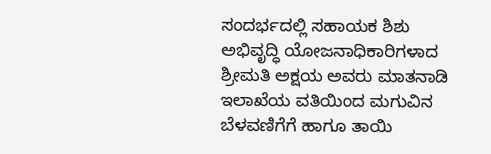ಸಂದರ್ಭದಲ್ಲಿ ಸಹಾಯಕ ಶಿಶು ಅಭಿವೃದ್ಧಿ ಯೋಜನಾಧಿಕಾರಿಗಳಾದ ಶ್ರೀಮತಿ ಅಕ್ಷಯ ಅವರು ಮಾತನಾಡಿ ಇಲಾಖೆಯ ವತಿಯಿಂದ ಮಗುವಿನ ಬೆಳವಣಿಗೆಗೆ ಹಾಗೂ ತಾಯಿ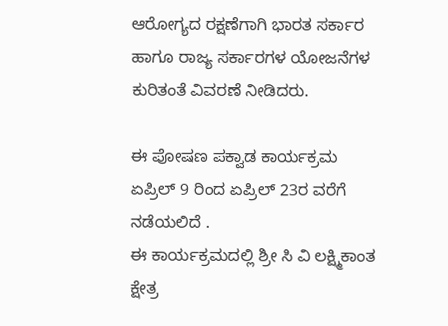ಆರೋಗ್ಯದ ರಕ್ಷಣೆಗಾಗಿ ಭಾರತ ಸರ್ಕಾರ ಹಾಗೂ ರಾಜ್ಯ ಸರ್ಕಾರಗಳ ಯೋಜನೆಗಳ ಕುರಿತಂತೆ ವಿವರಣೆ ನೀಡಿದರು.

ಈ ಪೋಷಣ ಪಕ್ವಾಡ ಕಾರ್ಯಕ್ರಮ ಏಪ್ರಿಲ್ 9 ರಿಂದ ಏಪ್ರಿಲ್ 23ರ ವರೆಗೆ ನಡೆಯಲಿದೆ .
ಈ ಕಾರ್ಯಕ್ರಮದಲ್ಲಿ ಶ್ರೀ ಸಿ ವಿ ಲಕ್ಷ್ಮಿಕಾಂತ ಕ್ಷೇತ್ರ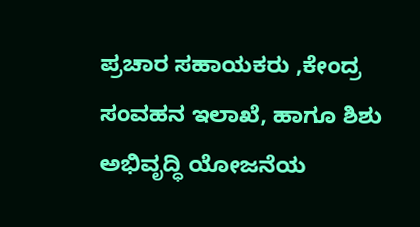ಪ್ರಚಾರ ಸಹಾಯಕರು ,ಕೇಂದ್ರ ಸಂವಹನ ಇಲಾಖೆ, ಹಾಗೂ ಶಿಶು ಅಭಿವೃದ್ಧಿ ಯೋಜನೆಯ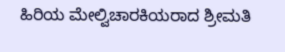ಹಿರಿಯ ಮೇಲ್ವಿಚಾರಕಿಯರಾದ ಶ್ರೀಮತಿ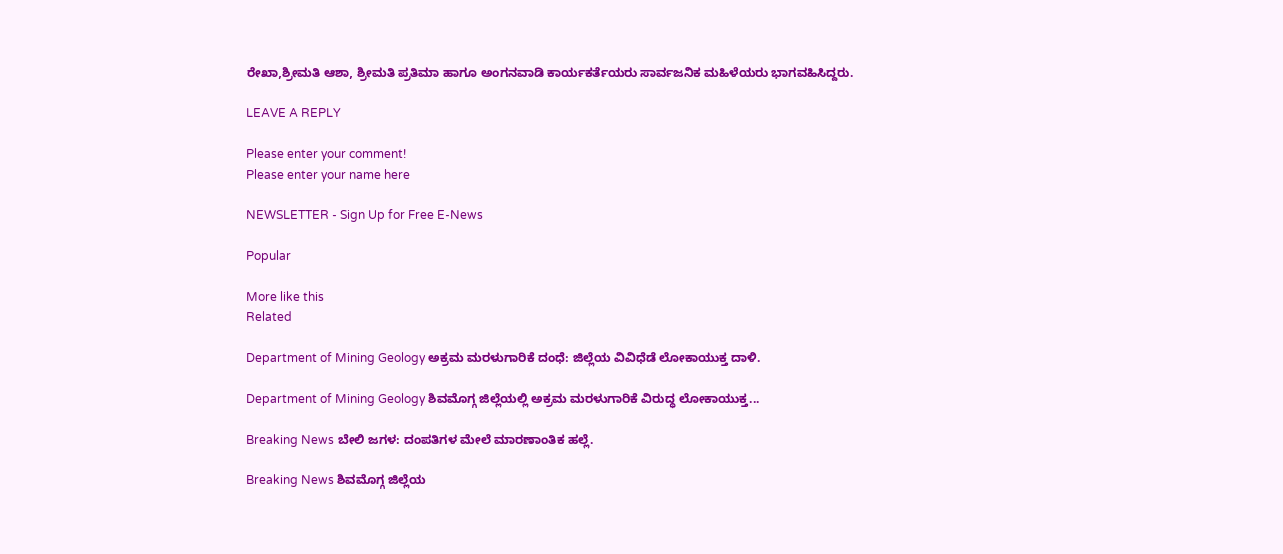ರೇಖಾ,ಶ್ರೀಮತಿ ಆಶಾ, ಶ್ರೀಮತಿ ಪ್ರತಿಮಾ ಹಾಗೂ ಅಂಗನವಾಡಿ ಕಾರ್ಯಕರ್ತೆಯರು ಸಾರ್ವಜನಿಕ ಮಹಿಳೆಯರು ಭಾಗವಹಿಸಿದ್ದರು.

LEAVE A REPLY

Please enter your comment!
Please enter your name here

NEWSLETTER - Sign Up for Free E-News

Popular

More like this
Related

Department of Mining Geology ಅಕ್ರಮ ಮರಳುಗಾರಿಕೆ ದಂಧೆ: ಜಿಲ್ಲೆಯ ವಿವಿಧೆಡೆ ಲೋಕಾಯುಕ್ತ ದಾಳಿ.

Department of Mining Geology ಶಿವಮೊಗ್ಗ ಜಿಲ್ಲೆಯಲ್ಲಿ ಅಕ್ರಮ ಮರಳುಗಾರಿಕೆ ವಿರುದ್ಧ ಲೋಕಾಯುಕ್ತ...

Breaking News ಬೇಲಿ ಜಗಳ: ದಂಪತಿಗಳ ಮೇಲೆ ಮಾರಣಾಂತಿಕ ಹಲ್ಲೆ.

Breaking News ಶಿವಮೊಗ್ಗ ಜಿಲ್ಲೆಯ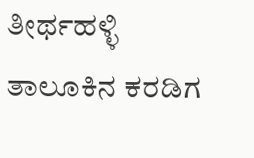ತೀರ್ಥಹಳ್ಳಿ ತಾಲೂಕಿನ ಕರಡಿಗ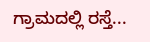ಗ್ರಾಮದಲ್ಲಿ ರಸ್ತೆ...